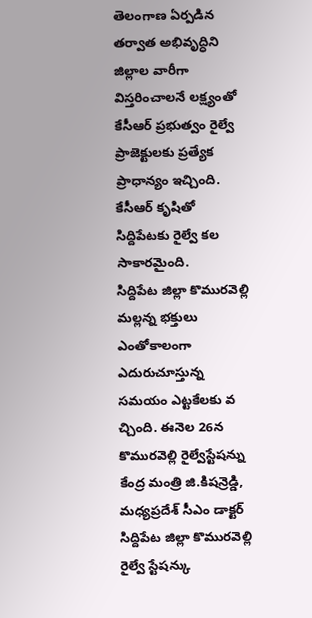తెలంగాణ ఏర్పడిన తర్వాత అభివృద్ధిని జిల్లాల వారీగా విస్తరించాలనే లక్ష్యంతో కేసీఆర్ ప్రభుత్వం రైల్వే ప్రాజెక్టులకు ప్రత్యేక ప్రాధాన్యం ఇచ్చింది. కేసీఆర్ కృషితో సిద్దిపేటకు రైల్వే కల సాకారమైంది.
సిద్దిపేట జిల్లా కొమురవెల్లి మల్లన్న భక్తులు ఎంతోకాలంగా ఎదురుచూస్తున్న సమయం ఎట్టకేలకు వ చ్చింది. ఈనెల 26న కొమురవెల్లి రైల్వేస్టేషన్ను కేంద్ర మంత్రి జి.కిషన్రెడ్డి, మధ్యప్రదేశ్ సీఎం డాక్టర్
సిద్దిపేట జిల్లా కొమురవెల్లి రైల్వే స్టేషన్కు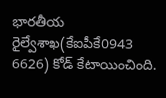భారతీయ రైల్వేశాఖ(కేఐపీకే0943 6626) కోడ్ కేటాయించింది.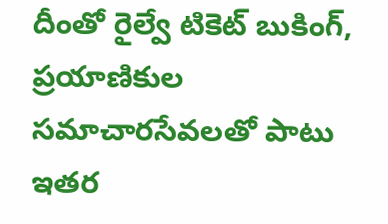దీంతో రైల్వే టికెట్ బుకింగ్, ప్రయాణికుల సమాచారసేవలతో పాటు ఇతర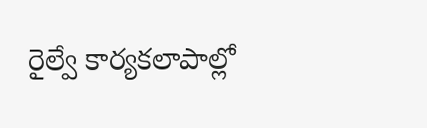రైల్వే కార్యకలాపాల్లో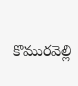కొమురవెల్లి